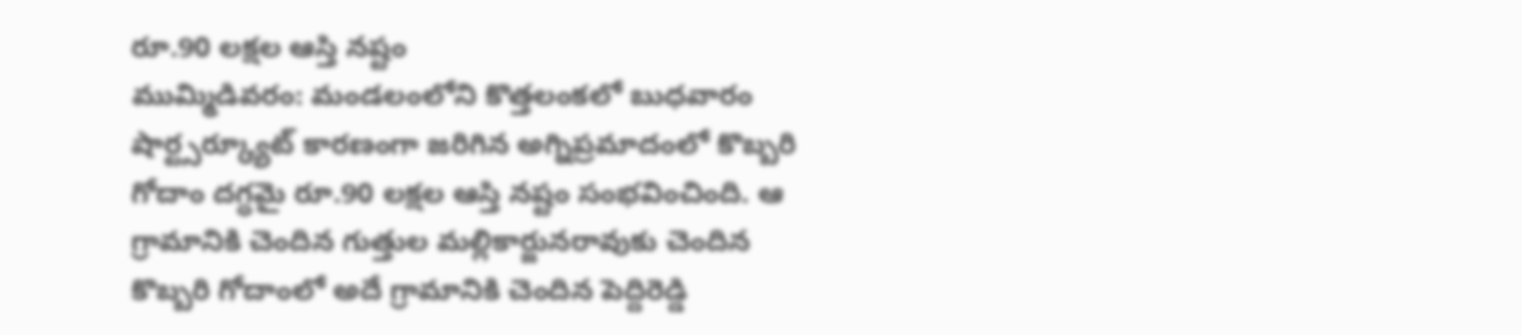రూ.90 లక్షల ఆస్తి నష్టం
ముమ్మిడివరం: మండలంలోని కొత్తలంకలో బుధవారం షార్ట్సర్క్యూట్ కారణంగా జరిగిన అగ్నిప్రమాదంలో కొబ్బరి గోదాం దగ్ధమై రూ.90 లక్షల ఆస్తి నష్టం సంభవించింది. ఆ గ్రామానికి చెందిన గుత్తుల మల్లికార్జునరావుకు చెందిన కొబ్బరి గోదాంలో అదే గ్రామానికి చెందిన పెద్దిరెడ్డి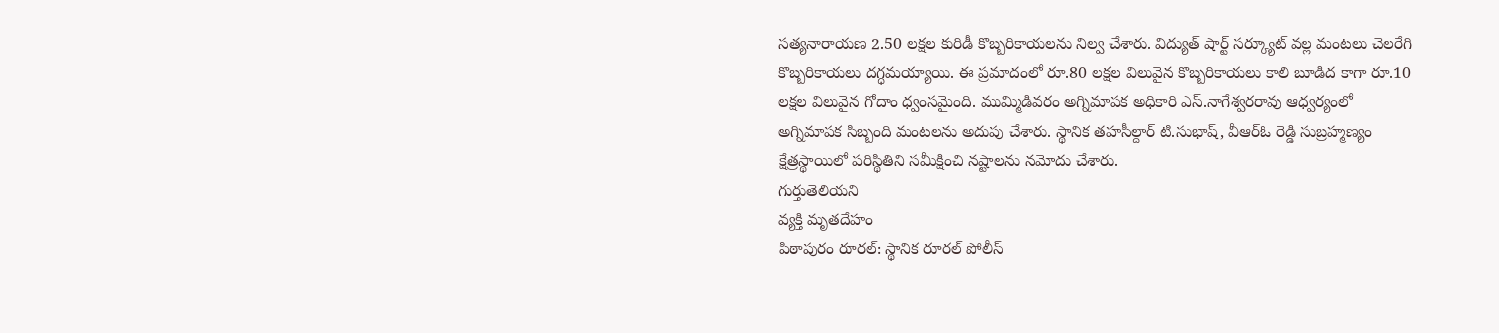సత్యనారాయణ 2.50 లక్షల కురిడీ కొబ్బరికాయలను నిల్వ చేశారు. విద్యుత్ షార్ట్ సర్క్యూట్ వల్ల మంటలు చెలరేగి కొబ్బరికాయలు దగ్ధమయ్యాయి. ఈ ప్రమాదంలో రూ.80 లక్షల విలువైన కొబ్బరికాయలు కాలి బూడిద కాగా రూ.10 లక్షల విలువైన గోదాం ధ్వంసమైంది. ముమ్మిడివరం అగ్నిమాపక అధికారి ఎస్.నాగేశ్వరరావు ఆధ్వర్యంలో అగ్నిమాపక సిబ్బంది మంటలను అదుపు చేశారు. స్థానిక తహసీల్దార్ టి.సుభాష్, వీఆర్ఓ రెడ్డి సుబ్రహ్మణ్యం క్షేత్రస్థాయిలో పరిస్థితిని సమీక్షించి నష్టాలను నమోదు చేశారు.
గుర్తుతెలియని
వ్యక్తి మృతదేహం
పిఠాపురం రూరల్: స్థానిక రూరల్ పోలీస్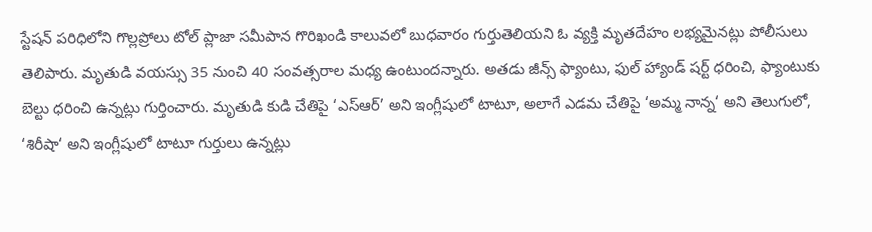స్టేషన్ పరిధిలోని గొల్లప్రోలు టోల్ ప్లాజా సమీపాన గొరిఖండి కాలువలో బుధవారం గుర్తుతెలియని ఓ వ్యక్తి మృతదేహం లభ్యమైనట్లు పోలీసులు తెలిపారు. మృతుడి వయస్సు 35 నుంచి 40 సంవత్సరాల మధ్య ఉంటుందన్నారు. అతడు జీన్స్ ఫ్యాంటు, ఫుల్ హ్యాండ్ షర్ట్ ధరించి, ఫ్యాంటుకు బెల్టు ధరించి ఉన్నట్లు గుర్తించారు. మృతుడి కుడి చేతిపై ‘ఎస్ఆర్’ అని ఇంగ్లీషులో టాటూ, అలాగే ఎడమ చేతిపై ‘అమ్మ నాన్న‘ అని తెలుగులో, ‘శిరీషా‘ అని ఇంగ్లీషులో టాటూ గుర్తులు ఉన్నట్లు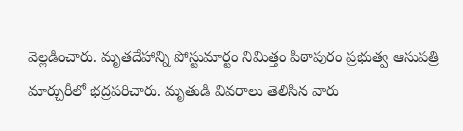వెల్లడించారు. మృతదేహాన్ని పోస్టుమార్టం నిమిత్తం పిఠాపురం ప్రభుత్వ ఆసుపత్రి మార్చురీలో భద్రపరిచారు. మృతుడి వివరాలు తెలిసిన వారు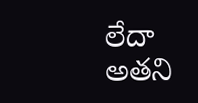లేదా అతని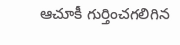ఆచూకీ గుర్తించగలిగిన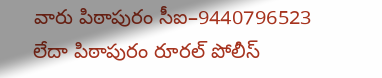వారు పిఠాపురం సీఐ–9440796523 లేదా పిఠాపురం రూరల్ పోలీస్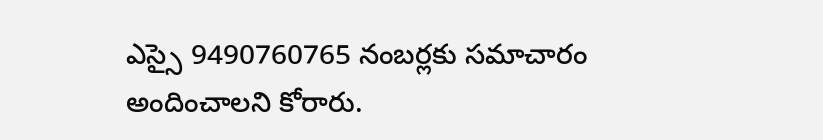ఎస్సై 9490760765 నంబర్లకు సమాచారం అందించాలని కోరారు.